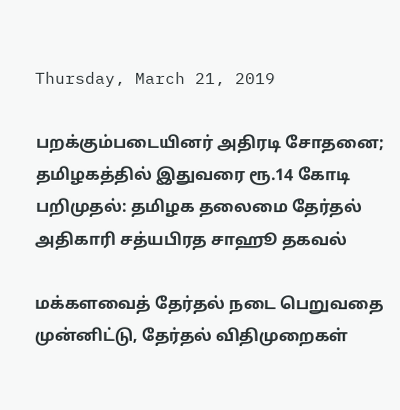Thursday, March 21, 2019

பறக்கும்படையினர் அதிரடி சோதனை; தமிழகத்தில் இதுவரை ரூ.14 கோடி பறிமுதல்: தமிழக தலைமை தேர்தல் அதிகாரி சத்யபிரத சாஹூ தகவல்

மக்களவைத் தேர்தல் நடை பெறுவதை முன்னிட்டு, தேர்தல் விதிமுறைகள்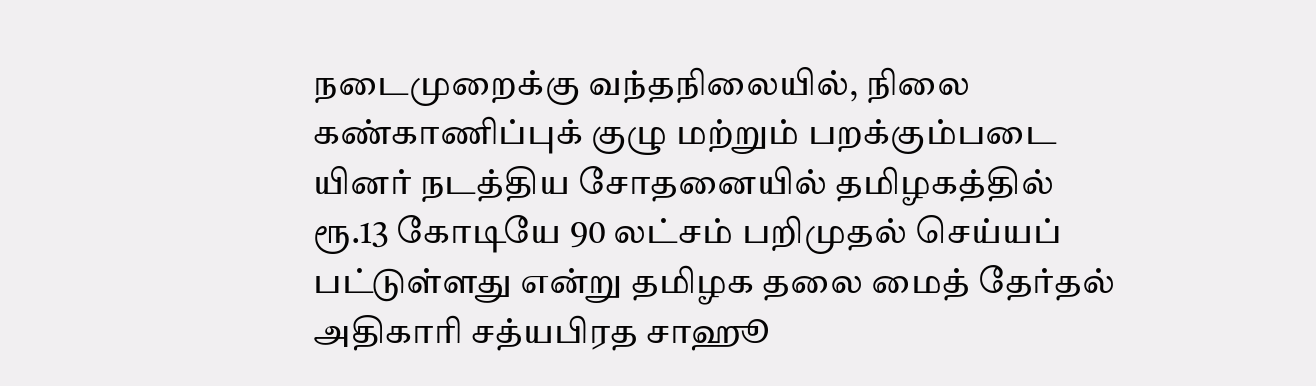நடைமுறைக்கு வந்தநிலையில், நிலை கண்காணிப்புக் குழு மற்றும் பறக்கும்படை யினர் நடத்திய சோதனையில் தமிழகத்தில் ரூ.13 கோடியே 90 லட்சம் பறிமுதல் செய்யப் பட்டுள்ளது என்று தமிழக தலை மைத் தேர்தல் அதிகாரி சத்யபிரத சாஹூ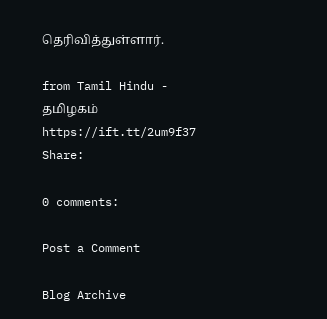தெரிவித்துள்ளார்.

from Tamil Hindu - தமிழகம் https://ift.tt/2um9f37
Share:

0 comments:

Post a Comment

Blog Archive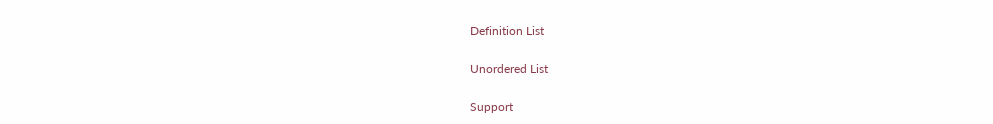Definition List

Unordered List

Support